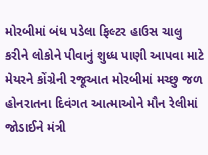મોરબીમાં બંધ પડેલા ફિલ્ટર હાઉસ ચાલુ કરીને લોકોને પીવાનું શુધ્ધ પાણી આપવા માટે મેયરને કોંગ્રેની રજૂઆત મોરબીમાં મચ્છુ જળ હોનરાતના દિવંગત આત્માઓને મૌન રેલીમાં જોડાઈને મંત્રી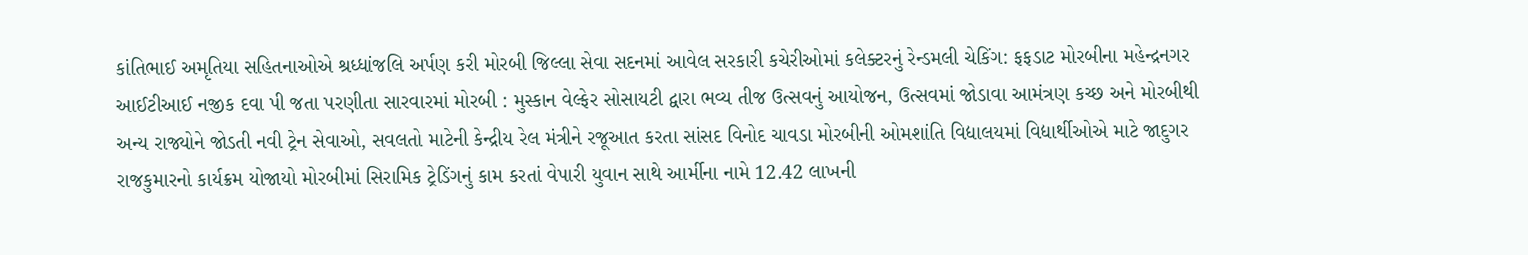કાંતિભાઈ અમૃતિયા સહિતનાઓએ શ્રધ્ધાંજલિ અર્પણ કરી મોરબી જિલ્લા સેવા સદનમાં આવેલ સરકારી કચેરીઓમાં કલેક્ટરનું રેન્ડમલી ચેકિંગ: ફફડાટ મોરબીના મહેન્દ્રનગર આઈટીઆઈ નજીક દવા પી જતા પરણીતા સારવારમાં મોરબી : મુસ્કાન વેલ્ફેર સોસાયટી દ્વારા ભવ્ય તીજ ઉત્સવનું આયોજન, ઉત્સવમાં જોડાવા આમંત્રણ કચ્છ અને મોરબીથી અન્ય રાજ્યોને જોડતી નવી ટ્રેન સેવાઓ, સવલતો માટેની કેન્દ્રીય રેલ મંત્રીને રજૂઆત કરતા સાંસદ વિનોદ ચાવડા મોરબીની ઓમશાંતિ વિદ્યાલયમાં વિદ્યાર્થીઓએ માટે જાદુગર રાજકુમારનો કાર્યક્રમ યોજાયો મોરબીમાં સિરામિક ટ્રેડિંગનું કામ કરતાં વેપારી યુવાન સાથે આર્મીના નામે 12.42 લાખની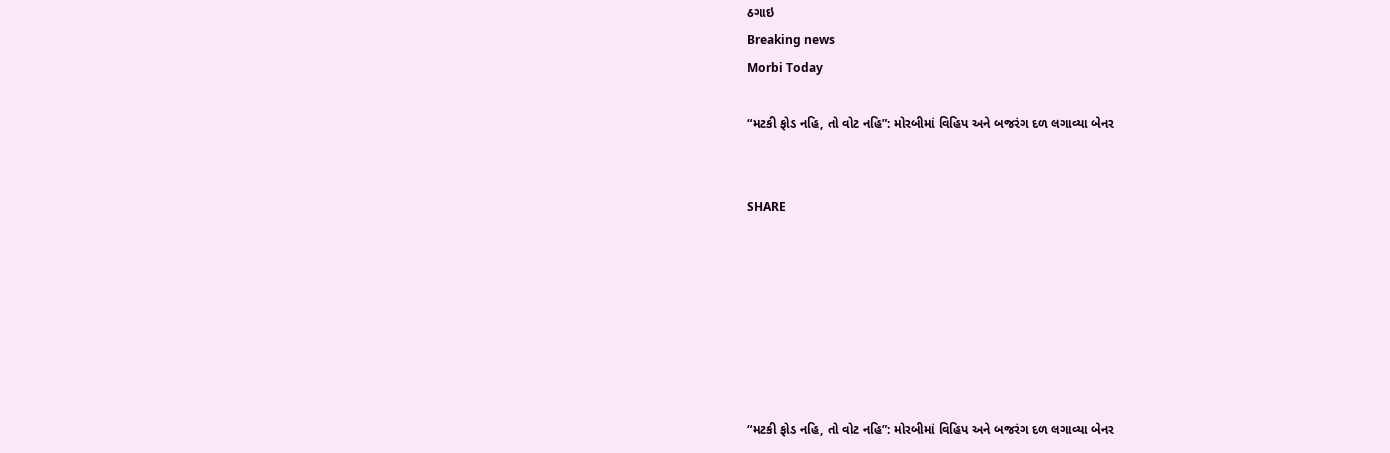ઠગાઇ
Breaking news
Morbi Today

“મટકી ફોડ નહિ, તો વોટ નહિ”: મોરબીમાં વિહિપ અને બજરંગ દળ લગાવ્યા બેનર


SHARE







“મટકી ફોડ નહિ, તો વોટ નહિ”: મોરબીમાં વિહિપ અને બજરંગ દળ લગાવ્યા બેનર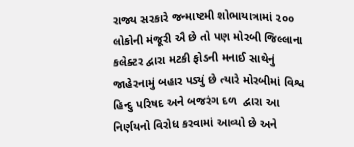રાજ્ય સરકારે જન્માષ્ટમી શોભાયાત્રામાં ૨૦૦ લોકોની મંજૂરી ઐ છે તો પણ મોરબી જિલ્લાના કલેક્ટર દ્વારા મટકી ફોડની મનાઈ સાથેનું જાહેરનામું બહાર પડ્યું છે ત્યારે મોરબીમાં વિશ્વ હિન્દુ પરિષદ અને બજરંગ દળ  દ્વારા આ નિર્ણયનો વિરોધ કરવામાં આવ્યો છે અને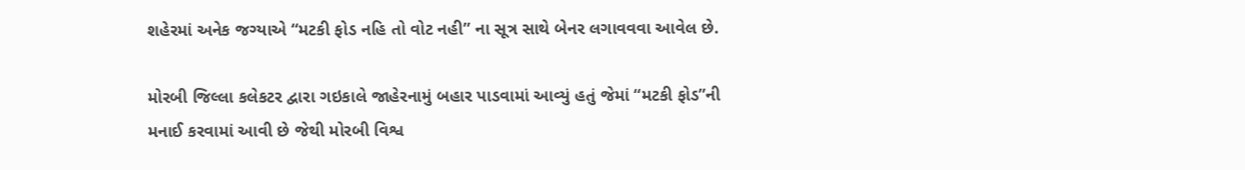શહેરમાં અનેક જગ્યાએ “મટકી ફોડ નહિ તો વોટ નહી” ના સૂત્ર સાથે બેનર લગાવવવા આવેલ છે.

મોરબી જિલ્લા કલેકટર દ્વારા ગઇકાલે જાહેરનામું બહાર પાડવામાં આવ્યું હતું જેમાં “મટકી ફોડ”ની મનાઈ કરવામાં આવી છે જેથી મોરબી વિશ્વ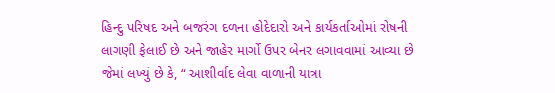હિન્દુ પરિષદ અને બજરંગ દળના હોદેદારો અને કાર્યકર્તાઓમાં રોષની લાગણી ફેલાઈ છે અને જાહેર માર્ગો ઉપર બેનર લગાવવામાં આવ્યા છે જેમાં લખ્યું છે કે, “ આશીર્વાદ લેવા વાળાની યાત્રા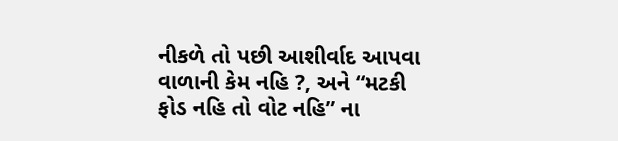નીકળે તો પછી આશીર્વાદ આપવા વાળાની કેમ નહિ ?, અને “મટકી ફોડ નહિ તો વોટ નહિ” ના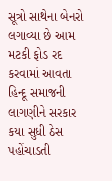સૂત્રો સાથેના બેનરો લગાવ્યા છે આમ મટકી ફોડ રદ કરવામાં આવતા હિન્દૂ સમાજની લાગણીને સરકાર કયા સુધી ઠેસ પહોંચાડતી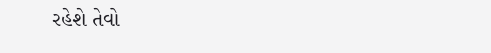રહેશે તેવો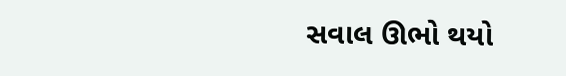સવાલ ઊભો થયો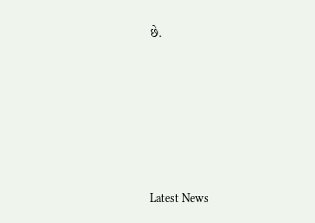છે.






Latest News